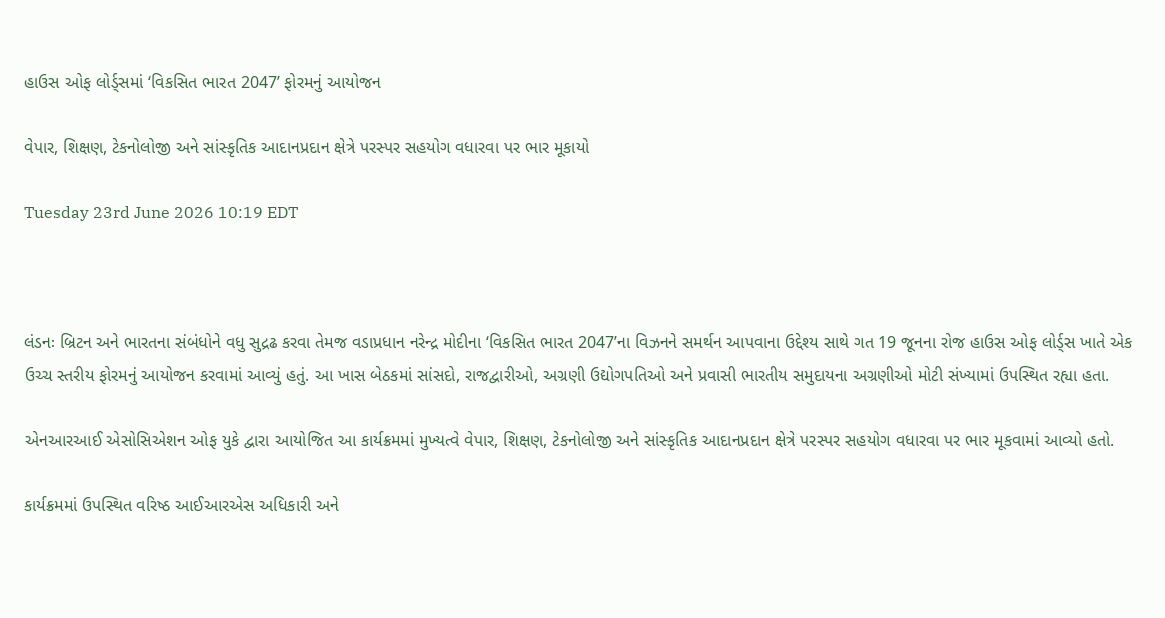હાઉસ ઓફ લોર્ડ્સમાં ‘વિકસિત ભારત 2047’ ફોરમનું આયોજન

વેપાર, શિક્ષણ, ટેકનોલોજી અને સાંસ્કૃતિક આદાનપ્રદાન ક્ષેત્રે પરસ્પર સહયોગ વધારવા પર ભાર મૂકાયો

Tuesday 23rd June 2026 10:19 EDT



લંડનઃ બ્રિટન અને ભારતના સંબંધોને વધુ સુદ્રઢ કરવા તેમજ વડાપ્રધાન નરેન્દ્ર મોદીના ‘વિકસિત ભારત 2047’ના વિઝનને સમર્થન આપવાના ઉદ્દેશ્ય સાથે ગત 19 જૂનના રોજ હાઉસ ઓફ લોર્ડ્સ ખાતે એક ઉચ્ચ સ્તરીય ફોરમનું આયોજન કરવામાં આવ્યું હતું. આ ખાસ બેઠકમાં સાંસદો, રાજદ્વારીઓ, અગ્રણી ઉદ્યોગપતિઓ અને પ્રવાસી ભારતીય સમુદાયના અગ્રણીઓ મોટી સંખ્યામાં ઉપસ્થિત રહ્યા હતા.

એનઆરઆઈ એસોસિએશન ઓફ યુકે દ્વારા આયોજિત આ કાર્યક્રમમાં મુખ્યત્વે વેપાર, શિક્ષણ, ટેકનોલોજી અને સાંસ્કૃતિક આદાનપ્રદાન ક્ષેત્રે પરસ્પર સહયોગ વધારવા પર ભાર મૂકવામાં આવ્યો હતો.

કાર્યક્રમમાં ઉપસ્થિત વરિષ્ઠ આઈઆરએસ અધિકારી અને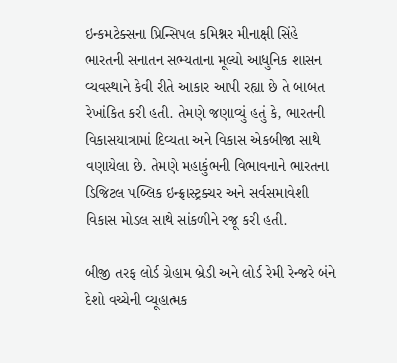ઇન્કમટેક્સના પ્રિન્સિપલ કમિશ્નર મીનાક્ષી સિંહે ભારતની સનાતન સભ્યતાના મૂલ્યો આધુનિક શાસન વ્યવસ્થાને કેવી રીતે આકાર આપી રહ્યા છે તે બાબત રેખાંકિત કરી હતી. તેમણે જણાવ્યું હતું કે, ભારતની વિકાસયાત્રામાં દિવ્યતા અને વિકાસ એકબીજા સાથે વણાયેલા છે. તેમણે મહાકુંભની વિભાવનાને ભારતના ડિજિટલ પબ્લિક ઇન્ફ્રાસ્ટ્રક્ચર અને સર્વસમાવેશી વિકાસ મોડલ સાથે સાંકળીને રજૂ કરી હતી.

બીજી તરફ લોર્ડ ગ્રેહામ બ્રેડી અને લોર્ડ રેમી રેન્જરે બંને દેશો વચ્ચેની વ્યૂહાત્મક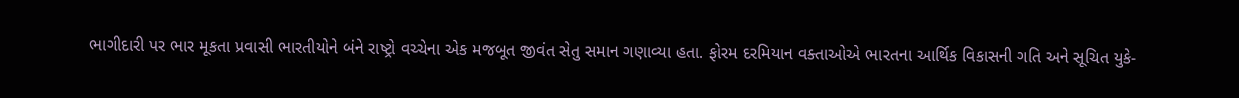ભાગીદારી પર ભાર મૂકતા પ્રવાસી ભારતીયોને બંને રાષ્ટ્રો વચ્ચેના એક મજબૂત જીવંત સેતુ સમાન ગણાવ્યા હતા. ફોરમ દરમિયાન વક્તાઓએ ભારતના આર્થિક વિકાસની ગતિ અને સૂચિત યુકે-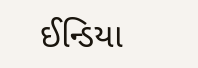ઈન્ડિયા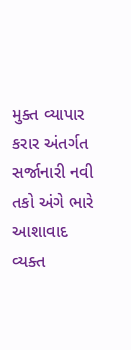મુક્ત વ્યાપાર કરાર અંતર્ગત સર્જાનારી નવી તકો અંગે ભારે આશાવાદ વ્યક્ત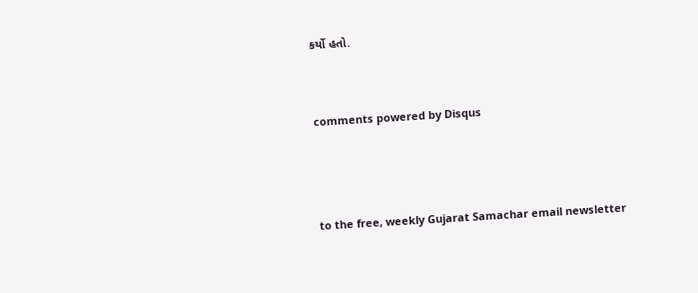કર્યો હતો.


comments powered by Disqus



to the free, weekly Gujarat Samachar email newsletter